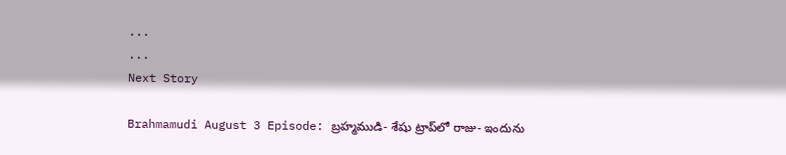...
...
Next Story

Brahmamudi August 3 Episode: బ్రహ్మముడి- శేషు ట్రాప్‌లో రాజు- ఇందును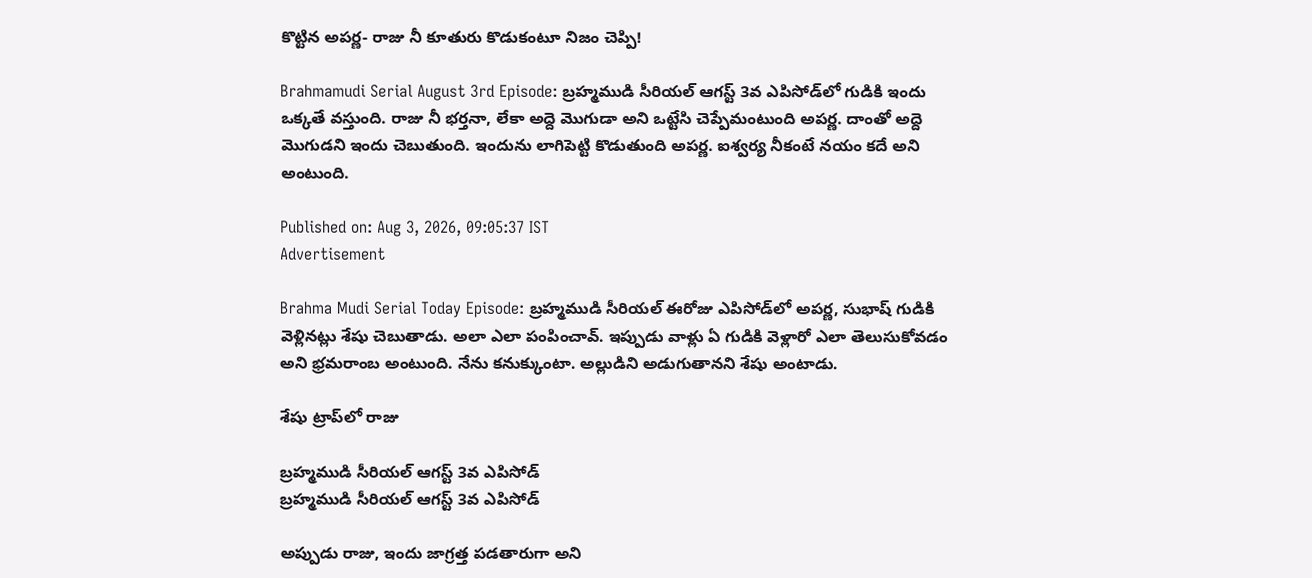కొట్టిన అపర్ణ- రాజు నీ కూతురు కొడుకంటూ నిజం చెప్పి!

Brahmamudi Serial August 3rd Episode: బ్రహ్మముడి సీరియల్ ఆగస్ట్ 3వ ఎపిసోడ్‌‌లో గుడికి ఇందు ఒక్కతే వస్తుంది. రాజు నీ భర్తనా, లేకా అద్దె మొగుడా అని ఒట్టేసి చెప్పేమంటుంది అపర్ణ. దాంతో అద్దె మొగుడని ఇందు చెబుతుంది. ఇందును లాగిపెట్టి కొడుతుంది అపర్ణ. ఐశ్వర్య నీకంటే నయం కదే అని అంటుంది.

Published on: Aug 3, 2026, 09:05:37 IST
Advertisement

Brahma Mudi Serial Today Episode: బ్రహ్మముడి సీరియల్ ఈరోజు ఎపిసోడ్‌లో అపర్ణ, సుభాష్ గుడికి వెళ్లినట్లు శేషు చెబుతాడు. అలా ఎలా పంపించావ్. ఇప్పుడు వాళ్లు ఏ గుడికి వెళ్లారో ఎలా తెలుసుకోవడం అని భ్రమరాంబ అంటుంది. నేను కనుక్కుంటా. అల్లుడిని అడుగుతానని శేషు అంటాడు.

శేషు ట్రాప్‌లో రాజు

బ్రహ్మముడి సీరియల్ ఆగస్ట్ 3వ ఎపిసోడ్
బ్రహ్మముడి సీరియల్ ఆగస్ట్ 3వ ఎపిసోడ్

అప్పుడు రాజు, ఇందు జాగ్రత్త పడతారుగా అని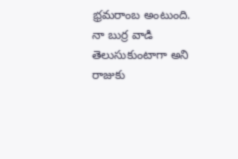భ్రమరాంబ అంటుంది. నా బుర్ర వాడి తెలుసుకుంటాగా అని రాజుకు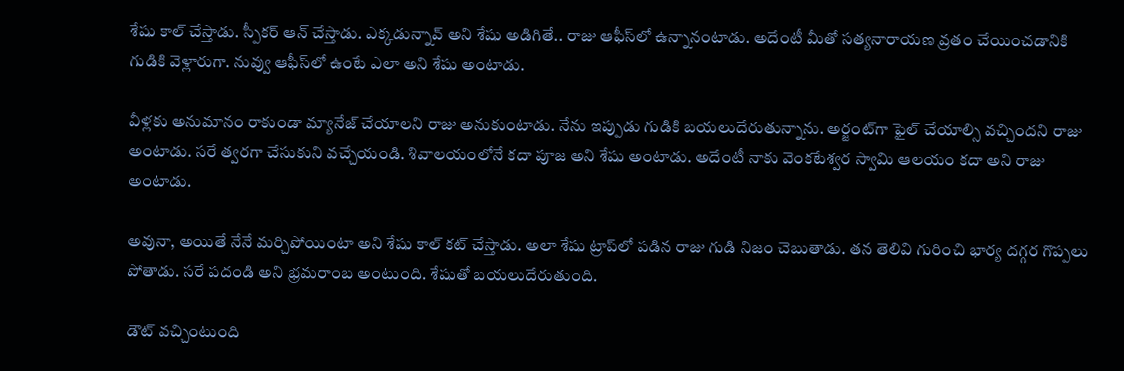శేషు కాల్ చేస్తాడు. స్పీకర్ ఆన్ చేస్తాడు. ఎక్కడున్నావ్ అని శేషు అడిగితే.. రాజు ఆఫీస్‌లో ఉన్నానంటాడు. అదేంటీ మీతో సత్యనారాయణ వ్రతం చేయించడానికి గుడికి వెళ్లారుగా. నువ్వు ఆఫీస్‌లో ఉంటే ఎలా అని శేషు అంటాడు.

వీళ్లకు అనుమానం రాకుండా మ్యానేజ్ చేయాలని రాజు అనుకుంటాడు. నేను ఇప్పుడు గుడికి బయలుదేరుతున్నాను. అర్జంట్‌గా ఫైల్ చేయాల్సి వచ్చిందని రాజు అంటాడు. సరే త్వరగా చేసుకుని వచ్చేయండి. శివాలయంలోనే కదా పూజ అని శేషు అంటాడు. అదేంటీ నాకు వెంకటేశ్వర స్వామి ఆలయం కదా అని రాజు అంటాడు.

అవునా, అయితే నేనే మర్చిపోయింటా అని శేషు కాల్ కట్ చేస్తాడు. అలా శేషు ట్రాప్‌లో పడిన రాజు గుడి నిజం చెబుతాడు. తన తెలివి గురించి భార్య దగ్గర గొప్పలు పోతాడు. సరే పదండి అని భ్రమరాంబ అంటుంది. శేషుతో బయలుదేరుతుంది.

డౌట్ వచ్చింటుంది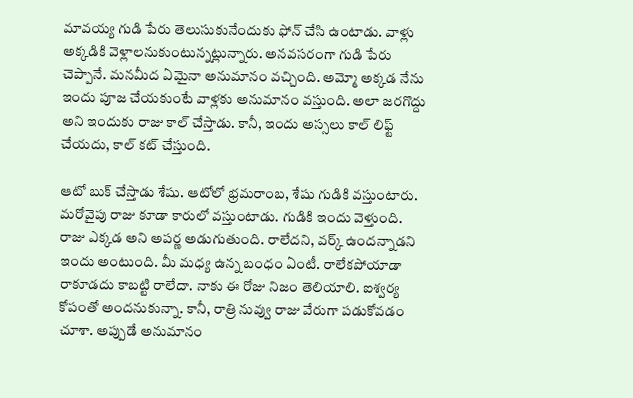మావయ్య గుడి పేరు తెలుసుకునేందుకు ఫోన్ చేసి ఉంటాడు. వాళ్లు అక్కడికి వెళ్లాలనుకుంటున్నట్లున్నారు. అనవసరంగా గుడి పేరు చెప్పానే. మనమీద ఏమైనా అనుమానం వచ్చింది. అమ్మో అక్కడ నేను ఇందు పూజ చేయకుంటే వాళ్లకు అనుమానం వస్తుంది. అలా జరగొద్దు అని ఇందుకు రాజు కాల్ చేస్తాడు. కానీ, ఇందు అస్సలు కాల్ లిఫ్ట్ చేయదు, కాల్ కట్ చేస్తుంది.

ఆటో బుక్ చేస్తాడు శేషు. ఆటోలో భ్రమరాంబ, శేషు గుడికి వస్తుంటారు. మరోవైపు రాజు కూడా కారులో వస్తుంటాడు. గుడికి ఇందు వెళ్తుంది. రాజు ఎక్కడ అని అపర్ణ అడుగుతుంది. రాలేదని, వర్క్ ఉందన్నాడని ఇందు అంటుంది. మీ మధ్య ఉన్న బంధం ఏంటీ. రాలేకపోయాడా రాకూడదు కాబట్టి రాలేదా. నాకు ఈ రోజు నిజం తెలియాలి. ఐశ్వర్య కోపంతో అందనుకున్నా. కానీ, రాత్రి నువ్వు రాజు వేరుగా పడుకోవడం చూశా. అప్పుడే అనుమానం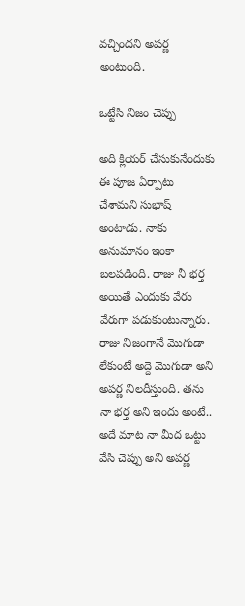వచ్చిందని అపర్ణ అంటుంది.

ఒట్టేసి నిజం చెప్పు

అది క్లియర్ చేసుకునేందుకు ఈ పూజ ఏర్పాటు చేశామని సుభాష్ అంటాడు. నాకు అనుమానం ఇంకా బలపడింది. రాజు నీ భర్త అయితే ఎందుకు వేరు వేరుగా పడుకుంటున్నారు. రాజు నిజంగానే మొగుడా లేకుంటే అద్దె మొగుడా అని అపర్ణ నిలదీస్తుంది. తను నా భర్త అని ఇందు అంటే.. అదే మాట నా మీద ఒట్టు వేసి చెప్పు అని అపర్ణ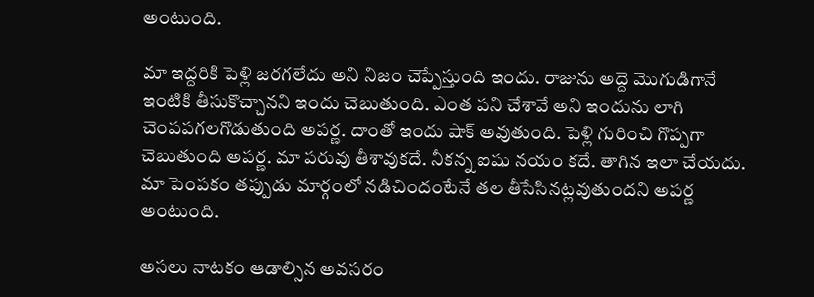అంటుంది.

మా ఇద్దరికి పెళ్లి జరగలేదు అని నిజం చెప్పేస్తుంది ఇందు. రాజును అద్దె మొగుడిగానే ఇంటికి తీసుకొచ్చానని ఇందు చెబుతుంది. ఎంత పని చేశావే అని ఇందును లాగి చెంపపగలగొడుతుంది అపర్ణ. దాంతో ఇందు షాక్ అవుతుంది. పెళ్లి గురించి గొప్పగా చెబుతుంది అపర్ణ. మా పరువు తీశావుకదే. నీకన్న ఐషు నయం కదే. తాగిన ఇలా చేయదు. మా పెంపకం తప్పుడు మార్గంలో నడిచిందంటేనే తల తీసేసినట్లవుతుందని అపర్ణ అంటుంది.

అసలు నాటకం ఆడాల్సిన అవసరం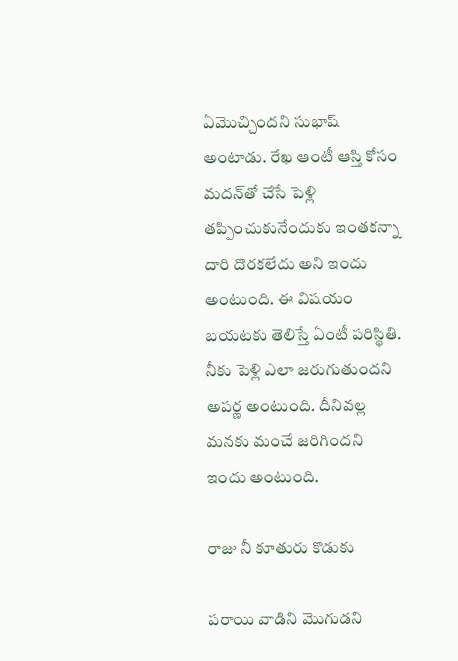ఏమొచ్చిందని సుభాష్ అంటాడు. రేఖ ఆంటీ ఆస్తి కోసం మదన్‌తో చేసే పెళ్లి తప్పించుకునేందుకు ఇంతకన్నా దారి దొరకలేదు అని ఇందు అంటుంది. ఈ విషయం బయటకు తెలిస్తే ఏంటీ పరిస్థితి. నీకు పెళ్లి ఎలా జరుగుతుందని అపర్ణ అంటుంది. దీనివల్ల మనకు మంచే జరిగిందని ఇందు అంటుంది.

రాజు నీ కూతురు కొడుకు

పరాయి వాడిని మొగుడని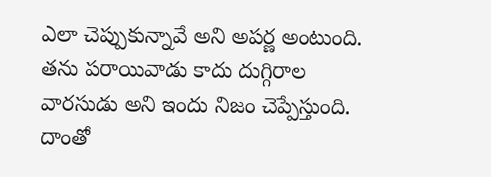ఎలా చెప్పుకున్నావే అని అపర్ణ అంటుంది. తను పరాయివాడు కాదు దుగ్గిరాల వారసుడు అని ఇందు నిజం చెప్పేస్తుంది. దాంతో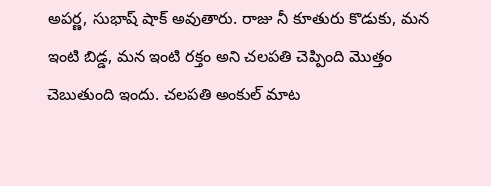అపర్ణ, సుభాష్ షాక్ అవుతారు. రాజు నీ కూతురు కొడుకు, మన ఇంటి బిడ్డ, మన ఇంటి రక్తం అని చలపతి చెప్పింది మొత్తం చెబుతుంది ఇందు. చలపతి అంకుల్ మాట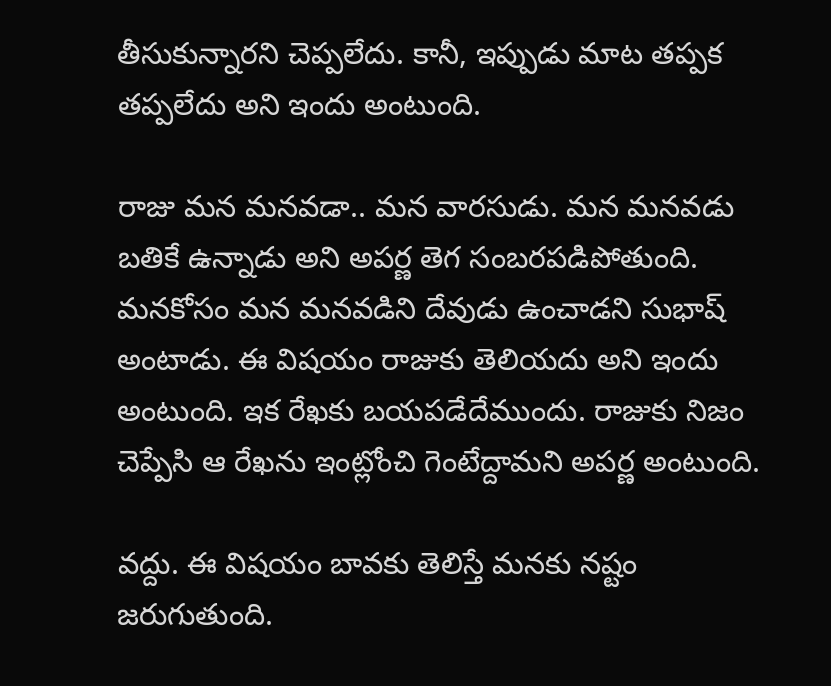తీసుకున్నారని చెప్పలేదు. కానీ, ఇప్పుడు మాట తప్పక తప్పలేదు అని ఇందు అంటుంది.

రాజు మన మనవడా.. మన వారసుడు. మన మనవడు బతికే ఉన్నాడు అని అపర్ణ తెగ సంబరపడిపోతుంది. మనకోసం మన మనవడిని దేవుడు ఉంచాడని సుభాష్ అంటాడు. ఈ విషయం రాజుకు తెలియదు అని ఇందు అంటుంది. ఇక రేఖకు బయపడేదేముందు. రాజుకు నిజం చెప్పేసి ఆ రేఖను ఇంట్లోంచి గెంటేద్దామని అపర్ణ అంటుంది.

వద్దు. ఈ విషయం బావకు తెలిస్తే మనకు నష్టం జరుగుతుంది.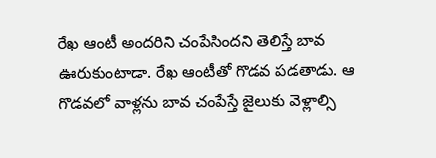రేఖ ఆంటీ అందరిని చంపేసిందని తెలిస్తే బావ ఊరుకుంటాడా. రేఖ ఆంటీతో గొడవ పడతాడు. ఆ గొడవలో వాళ్లను బావ చంపేస్తే జైలుకు వెళ్లాల్సి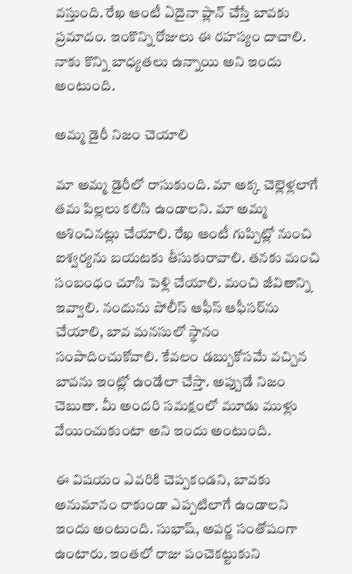వస్తుంది. రేఖ ఆంటీ ఏదైనా ప్లాన్ చేస్తే బావకు ప్రమాదం. ఇంకొన్ని రోజులు ఈ రహస్యం దాచాలి. నాకు కొన్ని బాధ్యతలు ఉన్నాయి అని ఇందు అంటుంది.

అమ్మ డైరీ నిజం చెయాలి

మా అమ్మ డైరీలో రాసుకుంది. మా అక్క చెల్లెళ్లలాగే తమ పిల్లలు కలిసి ఉండాలని. మా అమ్మ ఆశించినట్లు చేయాలి. రేఖ ఆంటీ గుప్పిట్లో నుంచి ఐశ్వర్యను బయటకు తీసుకురావాలి. తనకు మంచి సంబంధం చూసి పెళ్లి చేయాలి. మంచి జీవితాన్ని ఇవ్వాలి. నందును పోలీస్ ఆఫీస్ ఆఫీసర్‌ను చేయాలి, బావ మనసులో స్థానం సంపాదించుకోవాలి. కేవలం డబ్బుకోసమే వచ్చిన బావను ఇంట్లో ఉండేలా చేస్తా. అప్పుడే నిజం చెబుతా. మీ అందరి సమక్షంలో మూడు ముళ్లు వేయించుకుంటా అని ఇందు అంటుంది.

ఈ విషయం ఎవరికి చెప్పకండని, బావకు అనుమానం రాకుండా ఎప్పటిలాగే ఉండాలని ఇందు అంటుంది. సుభాష్, అపర్ణ సంతోషంగా ఉంటారు. ఇంతలో రాజు పంచెకట్టుకుని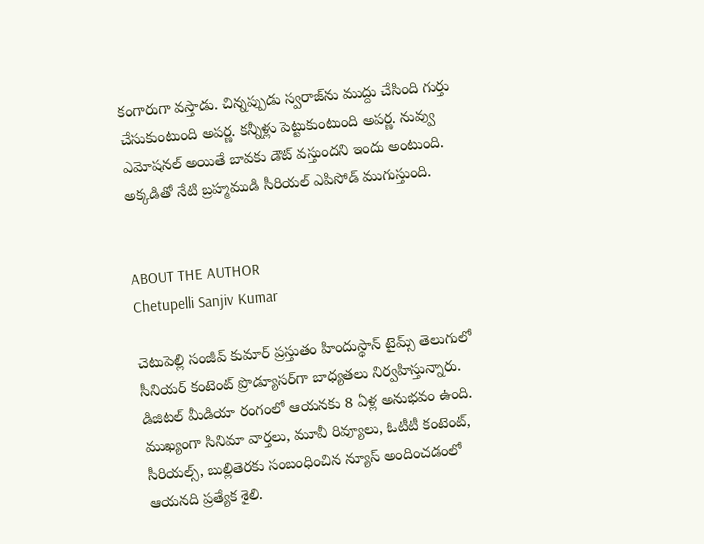కంగారుగా వస్తాడు. చిన్నప్పుడు స్వరాజ్‌ను ముద్దు చేసింది గుర్తు చేసుకుంటుంది అపర్ణ. కన్నీళ్లు పెట్టుకుంటుంది అపర్ణ. నువ్వు ఎమోషనల్ అయితే బావకు డౌట్ వస్తుందని ఇందు అంటుంది. అక్కడితో నేటి బ్రహ్మముడి సీరియల్ ఎపిసోడ్ ముగుస్తుంది.


ABOUT THE AUTHOR
Chetupelli Sanjiv Kumar

చెటుపెల్లి సంజీవ్ కుమార్ ప్రస్తుతం హిందుస్థాన్ టైమ్స్ తెలుగులో సీనియర్ కంటెంట్ ప్రొడ్యూసర్‌గా బాధ్యతలు నిర్వహిస్తున్నారు. డిజిటల్ మీడియా రంగంలో ఆయనకు 8 ఏళ్ల అనుభవం ఉంది. ముఖ్యంగా సినిమా వార్తలు, మూవీ రివ్యూలు, ఓటీటీ కంటెంట్, సీరియల్స్, బుల్లితెరకు సంబంధించిన న్యూస్ అందించడంలో ఆయనది ప్రత్యేక శైలి.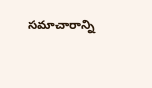సమాచారాన్ని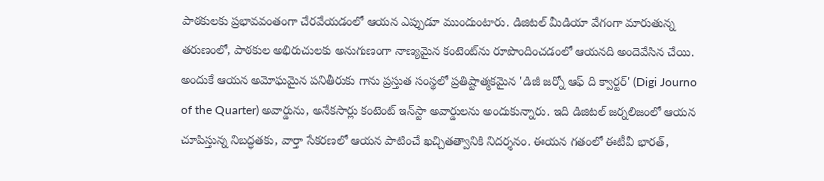పాఠకులకు ప్రభావవంతంగా చేరవేయడంలో ఆయన ఎప్పుడూ ముందుంటారు. డిజిటల్ మీడియా వేగంగా మారుతున్న తరుణంలో, పాఠకుల అభిరుచులకు అనుగుణంగా నాణ్యమైన కంటెంట్‌ను రూపొందించడంలో ఆయనది అందెవేసిన చేయి. అందుకే ఆయన అమోఘమైన పనితీరుకు గాను ప్రస్తుత సంస్థలో ప్రతిష్టాత్మకమైన 'డిజీ జర్నో ఆఫ్ ది క్వార్టర్' (Digi Journo of the Quarter) అవార్డును, అనేకసార్లు కంటెంట్ ఇన్‌స్టా అవార్డులను అందుకున్నారు. ఇది డిజిటల్ జర్నలిజంలో ఆయన చూపిస్తున్న నిబద్ధతకు, వార్తా సేకరణలో ఆయన పాటించే ఖచ్చితత్వానికి నిదర్శనం. ఈయన గతంలో ఈటీవీ భారత్,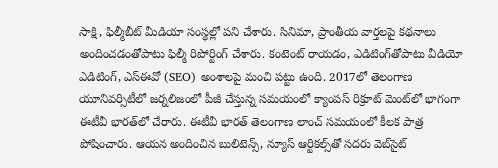సాక్షి, ఫిల్మీబీట్ మీడియా సంస్థల్లో పని చేశారు. సినిమా, ప్రాంతీయ వార్తలపై కథనాలు అందించడంతోపాటు ఫిల్మీ రిపోర్టింగ్ చేశారు. కంటెంట్ రాయడం, ఎడిటింగ్‌తోపాటు వీడియో ఎడిటింగ్, ఎస్‌ఈవో (SEO) అంశాలపై మంచి పట్టు ఉంది. 2017లో తెలంగాణ యూనివర్సిటీలో జర్నలిజంలో పీజీ చేస్తున్న సమయంలో క్యాంపస్ రిక్రూట్ మెంట్‌లో భాగంగా ఈటీవీ భారత్‌లో చేరారు. ఈటీవీ భారత్ తెలంగాణ లాంచ్ సమయంలో కీలక పాత్ర పోషించారు. ఆయన అందించిన బులిటెన్స్, న్యూస్ ఆర్టికల్స్‌తో సదరు వెబ్‌సైట్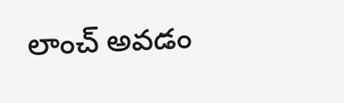లాంచ్ అవడం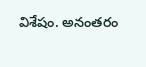విశేషం. అనంతరం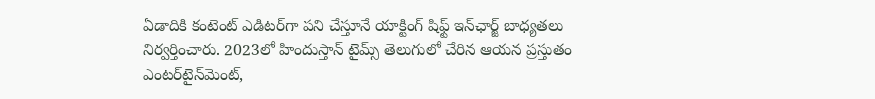ఏడాదికి కంటెంట్ ఎడిటర్‌గా పని చేస్తూనే యాక్టింగ్ షిఫ్ట్ ఇన్‌ఛార్జ్ బాధ్యతలు నిర్వర్తించారు. 2023లో హిందుస్తాన్ టైమ్స్ తెలుగులో చేరిన ఆయన ప్రస్తుతం ఎంటర్‌టైన్‌మెంట్,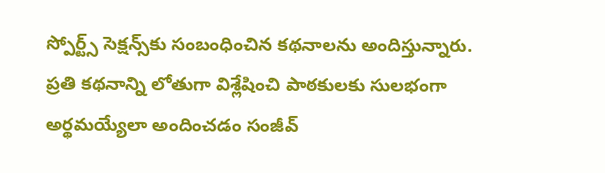స్పోర్ట్స్ సెక్షన్స్‌కు సంబంధించిన కథనాలను అందిస్తున్నారు. ప్రతి కథనాన్ని లోతుగా విశ్లేషించి పాఠకులకు సులభంగా అర్థమయ్యేలా అందించడం సంజీవ్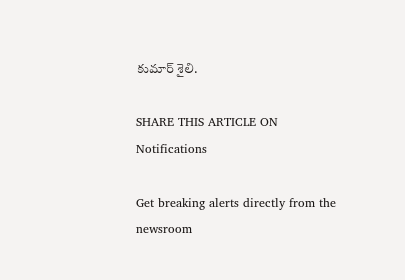కుమార్ శైలి.

SHARE THIS ARTICLE ON
Notifications

Get breaking alerts directly from the newsroom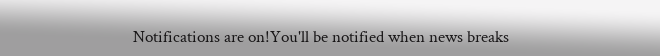Notifications are on!You'll be notified when news breaks